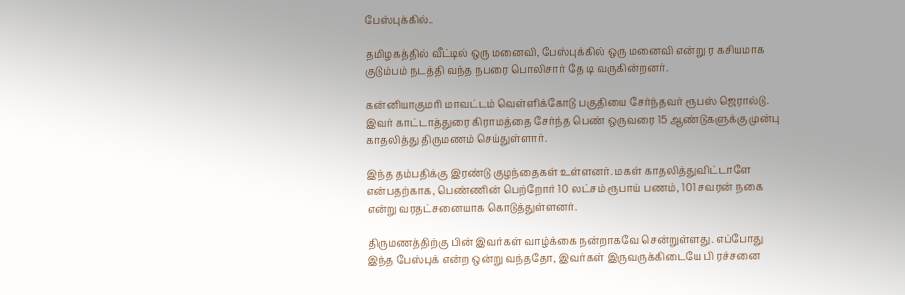பேஸ்புக்கில்..

தமிழகத்தில் வீட்டில் ஒரு மனைவி, பேஸ்புக்கில் ஒரு மனைவி என்று ர கசியமாக குடும்பம் நடத்தி வந்த நபரை பொலிசார் தே டி வருகின்றனர்.

கன்னியாகுமரி மாவட்டம் வெள்ளிக்கோடு பகுதியை சேர்ந்தவர் ரூபஸ் ஜெரால்டு. இவர் காட்டாத்துரை கிராமத்தை சேர்ந்த பெண் ஒருவரை 15 ஆண்டுகளுக்கு முன்பு காதலித்து திருமணம் செய்துள்ளார்.

இந்த தம்பதிக்கு இரண்டு குழந்தைகள் உள்ளனர். மகள் காதலித்துவிட்டாளே என்பதற்காக, பெண்ணின் பெற்றோர் 10 லட்சம் ரூபாய் பணம், 101 சவரன் நகை என்று வரதட்சனையாக கொடுத்துள்ளனர்.

திருமணத்திற்கு பின் இவர்கள் வாழ்க்கை நன்றாகவே சென்றுள்ளது. எப்போது இந்த பேஸ்புக் என்ற ஒன்று வந்ததோ, இவர்கள் இருவருக்கிடையே பி ரச்சனை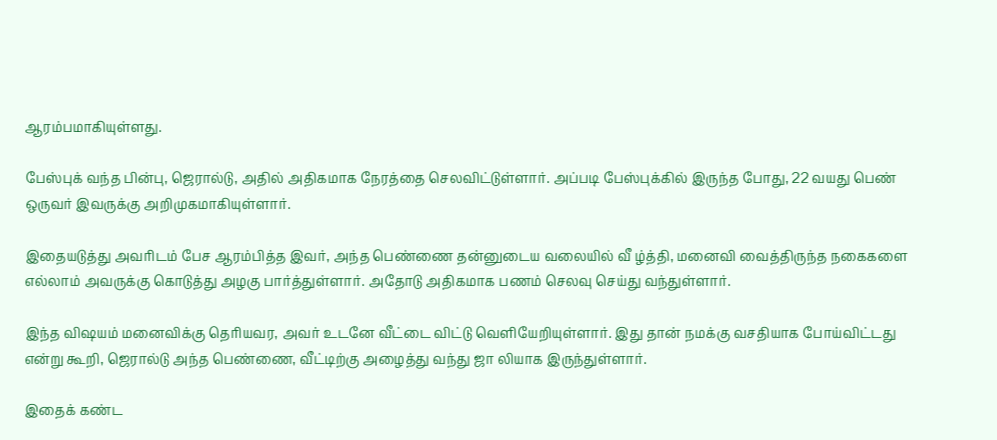ஆரம்பமாகியுள்ளது.

பேஸ்புக் வந்த பின்பு, ஜெரால்டு, அதில் அதிகமாக நேரத்தை செலவிட்டுள்ளார். அப்படி பேஸ்புக்கில் இருந்த போது, 22 வயது பெண் ஒருவர் இவருக்கு அறிமுகமாகியுள்ளார்.

இதையடுத்து அவரிடம் பேச ஆரம்பித்த இவர், அந்த பெண்ணை தன்னுடைய வலையில் வீ ழ்த்தி, மனைவி வைத்திருந்த நகைகளை எல்லாம் அவருக்கு கொடுத்து அழகு பார்த்துள்ளார். அதோடு அதிகமாக பணம் செலவு செய்து வந்துள்ளார்.

இந்த விஷயம் மனைவிக்கு தெரியவர, அவர் உடனே வீட்டை விட்டு வெளியேறியுள்ளார். இது தான் நமக்கு வசதியாக போய்விட்டது என்று கூறி, ஜெரால்டு அந்த பெண்ணை, வீட்டிற்கு அழைத்து வந்து ஜா லியாக இருந்துள்ளார்.

இதைக் கண்ட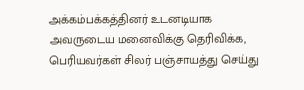அக்கம்பக்கத்தினர் உடனடியாக அவருடைய மனைவிக்கு தெரிவிக்க, பெரியவர்கள் சிலர் பஞ்சாயத்து செய்து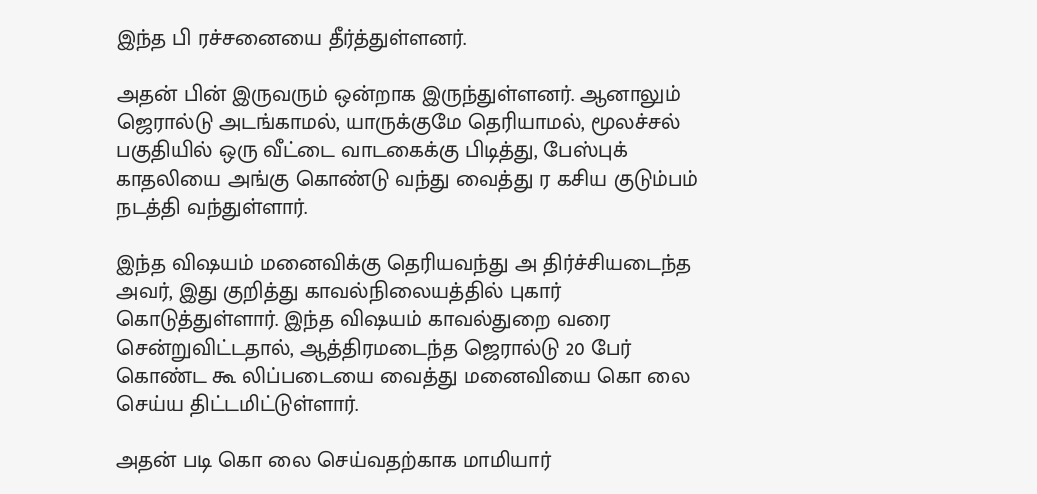இந்த பி ரச்சனையை தீர்த்துள்ளனர்.

அதன் பின் இருவரும் ஒன்றாக இருந்துள்ளனர். ஆனாலும் ஜெரால்டு அடங்காமல், யாருக்குமே தெரியாமல், மூலச்சல் பகுதியில் ஒரு வீட்டை வாடகைக்கு பிடித்து, பேஸ்புக் காதலியை அங்கு கொண்டு வந்து வைத்து ர கசிய குடும்பம் நடத்தி வந்துள்ளார்.

இந்த விஷயம் மனைவிக்கு தெரியவந்து அ திர்ச்சியடைந்த அவர், இது குறித்து காவல்நிலையத்தில் புகார் கொடுத்துள்ளார். இந்த விஷயம் காவல்துறை வரை சென்றுவிட்டதால், ஆத்திரமடைந்த ஜெரால்டு 20 பேர் கொண்ட கூ லிப்படையை வைத்து மனைவியை கொ லை செய்ய திட்டமிட்டுள்ளார்.

அதன் படி கொ லை செய்வதற்காக மாமியார்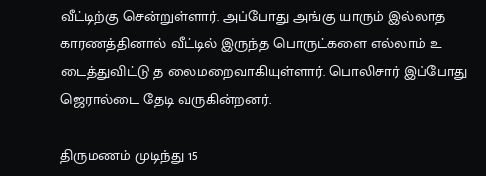வீட்டிற்கு சென்றுள்ளார். அப்போது அங்கு யாரும் இல்லாத காரணத்தினால் வீட்டில் இருந்த பொருட்களை எல்லாம் உ டைத்துவிட்டு த லைமறைவாகியுள்ளார். பொலிசார் இப்போது ஜெரால்டை தேடி வருகின்றனர்.

திருமணம் முடிந்து 15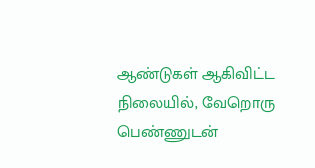ஆண்டுகள் ஆகிவிட்ட நிலையில், வேறொரு பெண்ணுடன்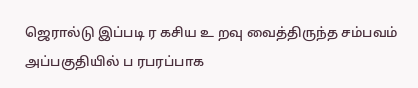ஜெரால்டு இப்படி ர கசிய உ றவு வைத்திருந்த சம்பவம் அப்பகுதியில் ப ரபரப்பாக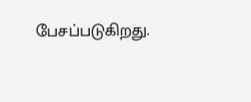பேசப்படுகிறது.